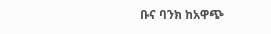ቡና ባንክ ከአዋጭ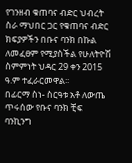የገንዘብ ቁጠባና ብድር ህብረት ስራ ማህበር ጋር የቁጠባና ብድር ክፍያዎችን በቡና ባንክ በኩል ለመፈፀም የሚያስችል የሁለትዮሽ ስምምነት ህዳር 29 ቀን 2015 ዓ.ም ተፈራርመዋል፡፡
በፊርማ ስነ- ስርዓቱ አቶ ለውጤ ጥሩሰው የቡና ባንክ ቺፍ ባንኪንግ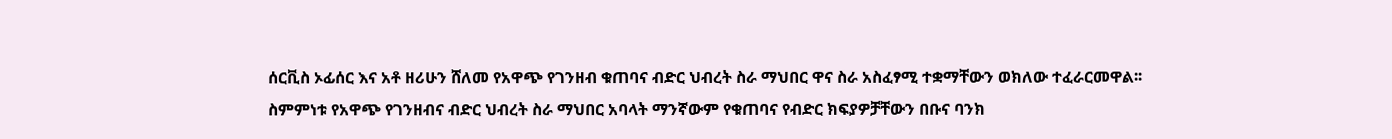ሰርቪስ ኦፊሰር እና አቶ ዘሪሁን ሸለመ የአዋጭ የገንዘብ ቁጠባና ብድር ህብረት ስራ ማህበር ዋና ስራ አስፈፃሚ ተቋማቸውን ወክለው ተፈራርመዋል፡፡
ስምምነቱ የአዋጭ የገንዘብና ብድር ህብረት ስራ ማህበር አባላት ማንኛውም የቁጠባና የብድር ክፍያዎቻቸውን በቡና ባንክ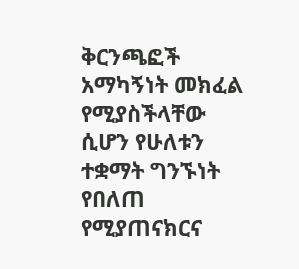ቅርንጫፎች አማካኝነት መክፈል የሚያስችላቸው ሲሆን የሁለቱን ተቋማት ግንኙነት የበለጠ የሚያጠናክርና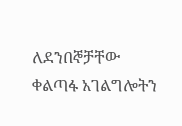ለደንበኞቻቸው ቀልጣፋ አገልግሎትን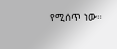የሚሰጥ ነው።